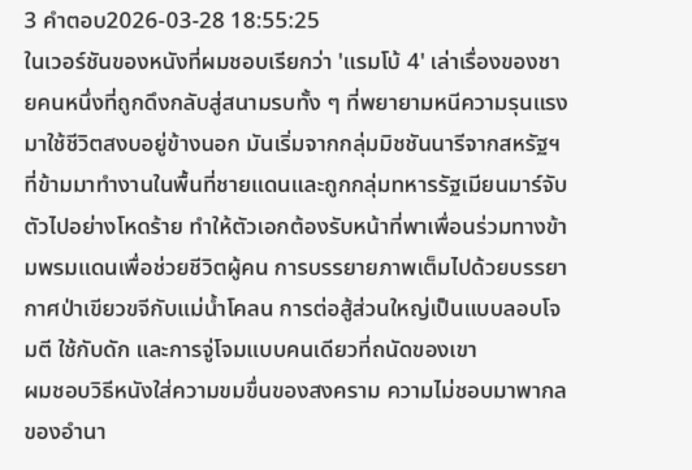3 คำตอบ2026-03-28 18:55:25
ในเวอร์ชันของหนังที่ผมชอบเรียกว่า 'แรมโบ้ 4' เล่าเรื่องของชายคนหนึ่งที่ถูกดึงกลับสู่สนามรบทั้ง ๆ ที่พยายามหนีความรุนแรงมาใช้ชีวิตสงบอยู่ข้างนอก มันเริ่มจากกลุ่มมิชชันนารีจากสหรัฐฯ ที่ข้ามมาทำงานในพื้นที่ชายแดนและถูกกลุ่มทหารรัฐเมียนมาร์จับตัวไปอย่างโหดร้าย ทำให้ตัวเอกต้องรับหน้าที่พาเพื่อนร่วมทางข้ามพรมแดนเพื่อช่วยชีวิตผู้คน การบรรยายภาพเต็มไปด้วยบรรยากาศป่าเขียวขจีกับแม่น้ำโคลน การต่อสู้ส่วนใหญ่เป็นแบบลอบโจมตี ใช้กับดัก และการจู่โจมแบบคนเดียวที่ถนัดของเขา
ผมชอบวิธีหนังใส่ความขมขื่นของสงคราม ความไม่ชอบมาพากลของอำนา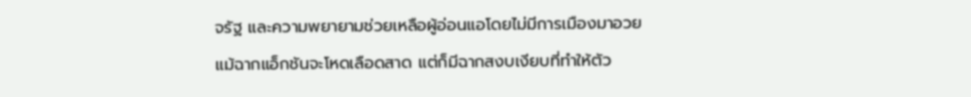จรัฐ และความพยายามช่วยเหลือผู้อ่อนแอโดยไม่มีการเมืองมาอวย แม้ฉากแอ็กชันจะโหดเลือดสาด แต่ก็มีฉากสงบเงียบที่ทำให้ตัว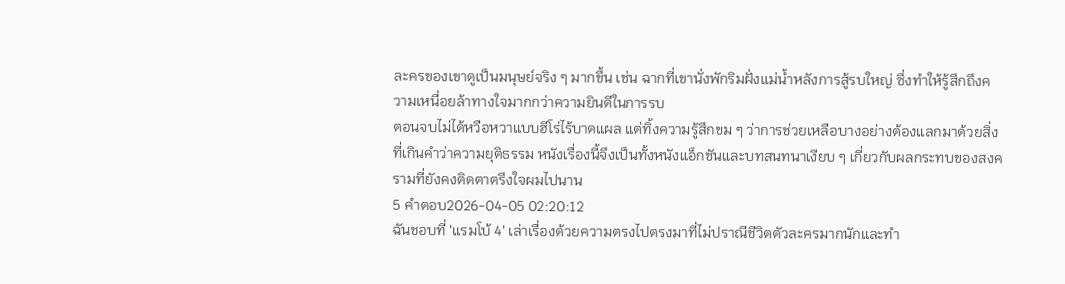ละครของเขาดูเป็นมนุษย์จริง ๆ มากขึ้น เช่น ฉากที่เขานั่งพักริมฝั่งแม่น้ำหลังการสู้รบใหญ่ ซึ่งทำให้รู้สึกถึงความเหนื่อยล้าทางใจมากกว่าความยินดีในการรบ
ตอนจบไม่ได้หวือหวาแบบฮีโร่ไร้บาดแผล แต่ทิ้งความรู้สึกขม ๆ ว่าการช่วยเหลือบางอย่างต้องแลกมาด้วยสิ่งที่เกินคำว่าความยุติธรรม หนังเรื่องนี้จึงเป็นทั้งหนังแอ็กชันและบทสนทนาเงียบ ๆ เกี่ยวกับผลกระทบของสงครามที่ยังคงติดตาตรึงใจผมไปนาน
5 คำตอบ2026-04-05 02:20:12
ฉันชอบที่ 'แรมโบ้ 4' เล่าเรื่องด้วยความตรงไปตรงมาที่ไม่ปราณีชีวิตตัวละครมากนักและทำ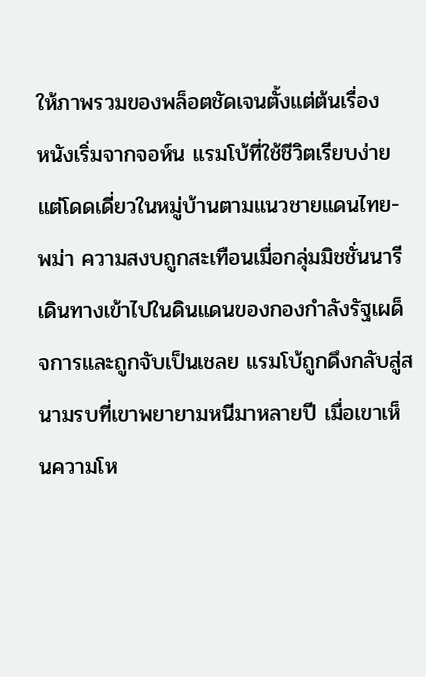ให้ภาพรวมของพล็อตชัดเจนตั้งแต่ต้นเรื่อง
หนังเริ่มจากจอห์น แรมโบ้ที่ใช้ชีวิตเรียบง่ายแต่โดดเดี่ยวในหมู่บ้านตามแนวชายแดนไทย-พม่า ความสงบถูกสะเทือนเมื่อกลุ่มมิชชั่นนารีเดินทางเข้าไปในดินแดนของกองกำลังรัฐเผด็จการและถูกจับเป็นเชลย แรมโบ้ถูกดึงกลับสู่สนามรบที่เขาพยายามหนีมาหลายปี เมื่อเขาเห็นความโห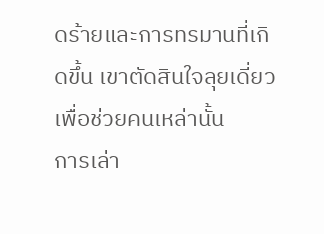ดร้ายและการทรมานที่เกิดขึ้น เขาตัดสินใจลุยเดี่ยวเพื่อช่วยคนเหล่านั้น
การเล่า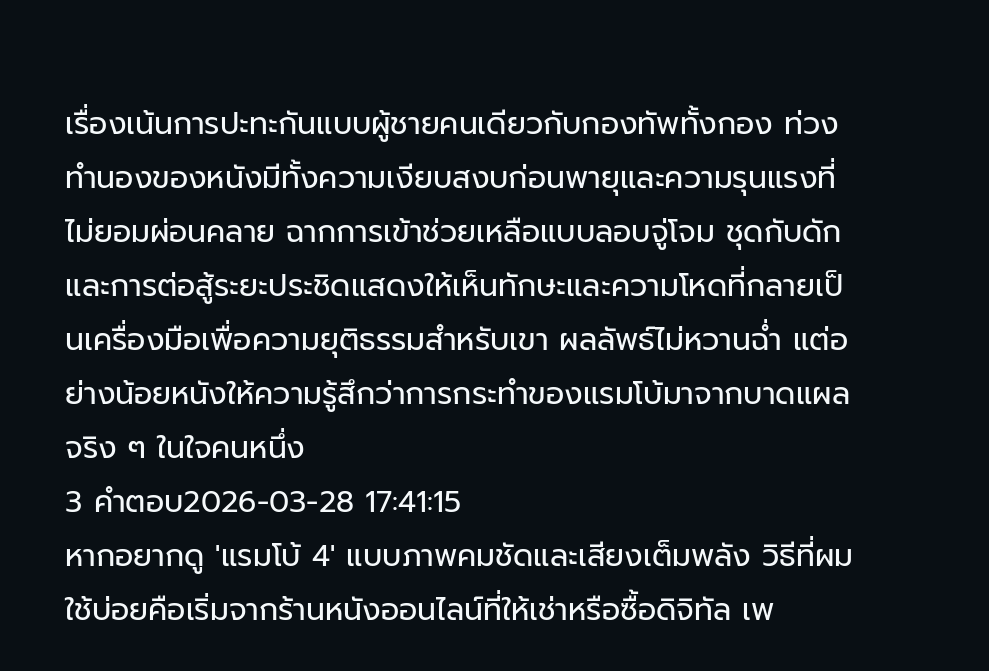เรื่องเน้นการปะทะกันแบบผู้ชายคนเดียวกับกองทัพทั้งกอง ท่วงทำนองของหนังมีทั้งความเงียบสงบก่อนพายุและความรุนแรงที่ไม่ยอมผ่อนคลาย ฉากการเข้าช่วยเหลือแบบลอบจู่โจม ชุดกับดัก และการต่อสู้ระยะประชิดแสดงให้เห็นทักษะและความโหดที่กลายเป็นเครื่องมือเพื่อความยุติธรรมสำหรับเขา ผลลัพธ์ไม่หวานฉ่ำ แต่อย่างน้อยหนังให้ความรู้สึกว่าการกระทำของแรมโบ้มาจากบาดแผลจริง ๆ ในใจคนหนึ่ง
3 คำตอบ2026-03-28 17:41:15
หากอยากดู 'แรมโบ้ 4' แบบภาพคมชัดและเสียงเต็มพลัง วิธีที่ผมใช้บ่อยคือเริ่มจากร้านหนังออนไลน์ที่ให้เช่าหรือซื้อดิจิทัล เพ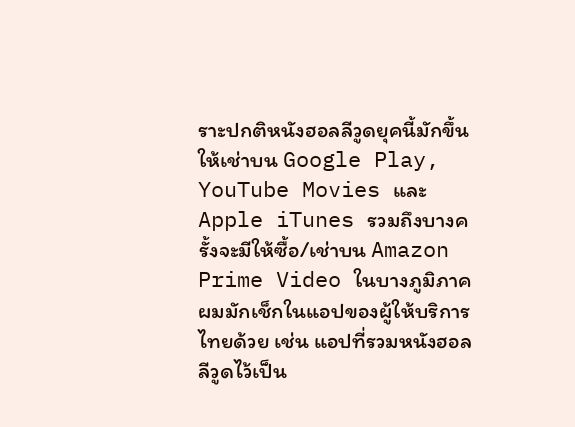ราะปกติหนังฮอลลีวูดยุคนี้มักขึ้นให้เช่าบน Google Play, YouTube Movies และ Apple iTunes รวมถึงบางครั้งจะมีให้ซื้อ/เช่าบน Amazon Prime Video ในบางภูมิภาค
ผมมักเช็กในแอปของผู้ให้บริการไทยด้วย เช่น แอปที่รวมหนังฮอลลีวูดไว้เป็น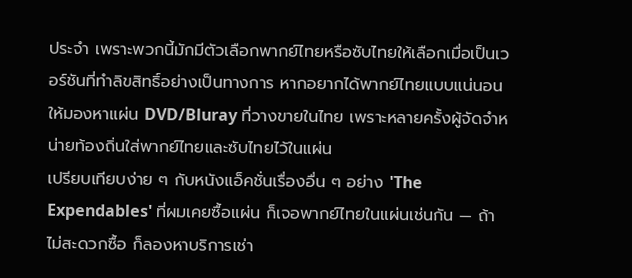ประจำ เพราะพวกนี้มักมีตัวเลือกพากย์ไทยหรือซับไทยให้เลือกเมื่อเป็นเวอร์ชันที่ทำลิขสิทธิ์อย่างเป็นทางการ หากอยากได้พากย์ไทยแบบแน่นอน ให้มองหาแผ่น DVD/Bluray ที่วางขายในไทย เพราะหลายครั้งผู้จัดจำหน่ายท้องถิ่นใส่พากย์ไทยและซับไทยไว้ในแผ่น
เปรียบเทียบง่าย ๆ กับหนังแอ็คชั่นเรื่องอื่น ๆ อย่าง 'The Expendables' ที่ผมเคยซื้อแผ่น ก็เจอพากย์ไทยในแผ่นเช่นกัน — ถ้าไม่สะดวกซื้อ ก็ลองหาบริการเช่า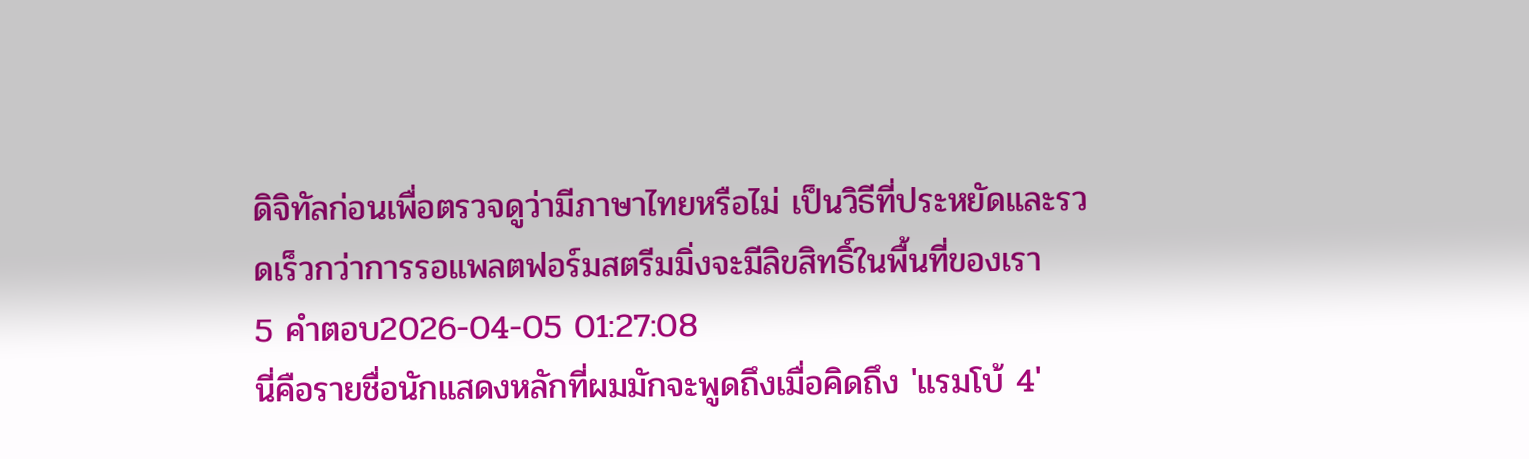ดิจิทัลก่อนเพื่อตรวจดูว่ามีภาษาไทยหรือไม่ เป็นวิธีที่ประหยัดและรวดเร็วกว่าการรอแพลตฟอร์มสตรีมมิ่งจะมีลิขสิทธิ์ในพื้นที่ของเรา
5 คำตอบ2026-04-05 01:27:08
นี่คือรายชื่อนักแสดงหลักที่ผมมักจะพูดถึงเมื่อคิดถึง 'แรมโบ้ 4'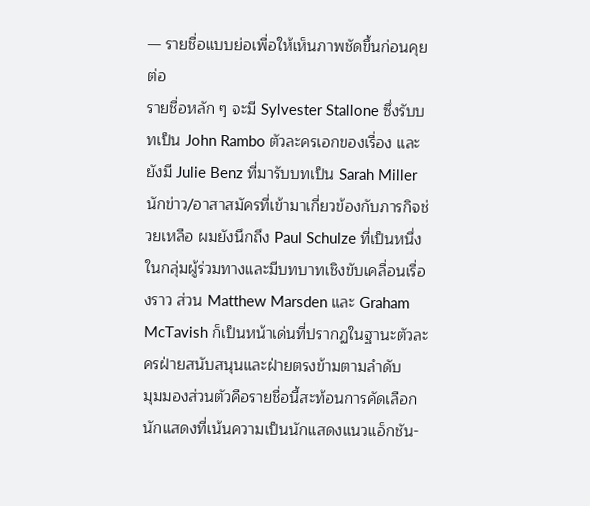— รายชื่อแบบย่อเพื่อให้เห็นภาพชัดขึ้นก่อนคุยต่อ
รายชื่อหลัก ๆ จะมี Sylvester Stallone ซึ่งรับบทเป็น John Rambo ตัวละครเอกของเรื่อง และยังมี Julie Benz ที่มารับบทเป็น Sarah Miller นักข่าว/อาสาสมัครที่เข้ามาเกี่ยวข้องกับภารกิจช่วยเหลือ ผมยังนึกถึง Paul Schulze ที่เป็นหนึ่งในกลุ่มผู้ร่วมทางและมีบทบาทเชิงขับเคลื่อนเรื่องราว ส่วน Matthew Marsden และ Graham McTavish ก็เป็นหน้าเด่นที่ปรากฏในฐานะตัวละครฝ่ายสนับสนุนและฝ่ายตรงข้ามตามลำดับ
มุมมองส่วนตัวคือรายชื่อนี้สะท้อนการคัดเลือกนักแสดงที่เน้นความเป็นนักแสดงแนวแอ็กชัน-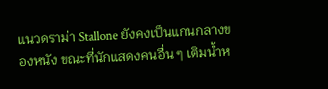แนวดราม่า Stallone ยังคงเป็นแกนกลางของหนัง ขณะที่นักแสดงคนอื่น ๆ เติมน้ำห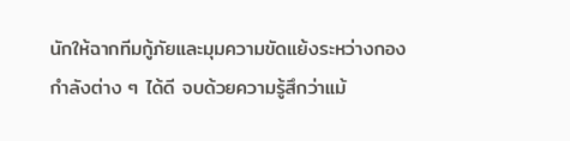นักให้ฉากทีมกู้ภัยและมุมความขัดแย้งระหว่างกองกำลังต่าง ๆ ได้ดี จบด้วยความรู้สึกว่าแม้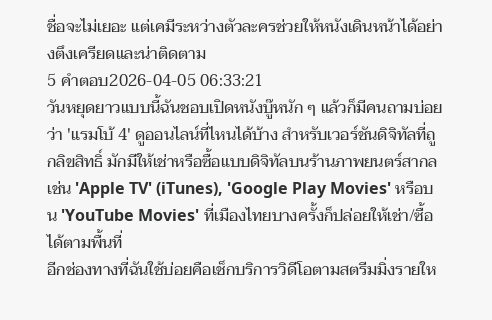ชื่อจะไม่เยอะ แต่เคมีระหว่างตัวละครช่วยให้หนังเดินหน้าได้อย่างตึงเครียดและน่าติดตาม
5 คำตอบ2026-04-05 06:33:21
วันหยุดยาวแบบนี้ฉันชอบเปิดหนังบู๊หนัก ๆ แล้วก็มีคนถามบ่อยว่า 'แรมโบ้ 4' ดูออนไลน์ที่ไหนได้บ้าง สำหรับเวอร์ชันดิจิทัลที่ถูกลิขสิทธิ์ มักมีให้เช่าหรือซื้อแบบดิจิทัลบนร้านภาพยนตร์สากล เช่น 'Apple TV' (iTunes), 'Google Play Movies' หรือบน 'YouTube Movies' ที่เมืองไทยบางครั้งก็ปล่อยให้เช่า/ซื้อได้ตามพื้นที่
อีกช่องทางที่ฉันใช้บ่อยคือเช็กบริการวิดีโอตามสตรีมมิ่งรายให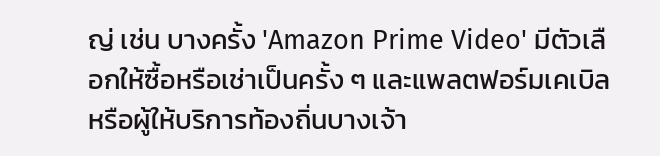ญ่ เช่น บางครั้ง 'Amazon Prime Video' มีตัวเลือกให้ซื้อหรือเช่าเป็นครั้ง ๆ และแพลตฟอร์มเคเบิลหรือผู้ให้บริการท้องถิ่นบางเจ้า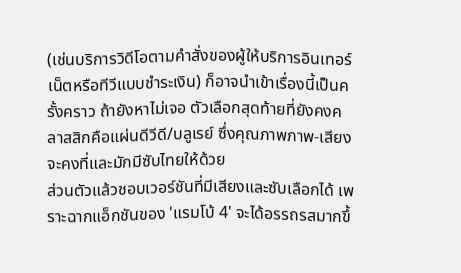(เช่นบริการวิดีโอตามคำสั่งของผู้ให้บริการอินเทอร์เน็ตหรือทีวีแบบชำระเงิน) ก็อาจนำเข้าเรื่องนี้เป็นครั้งคราว ถ้ายังหาไม่เจอ ตัวเลือกสุดท้ายที่ยังคงคลาสสิกคือแผ่นดีวีดี/บลูเรย์ ซึ่งคุณภาพภาพ-เสียงจะคงที่และมักมีซับไทยให้ด้วย
ส่วนตัวแล้วชอบเวอร์ชันที่มีเสียงและซับเลือกได้ เพราะฉากแอ็กชันของ 'แรมโบ้ 4' จะได้อรรถรสมากขึ้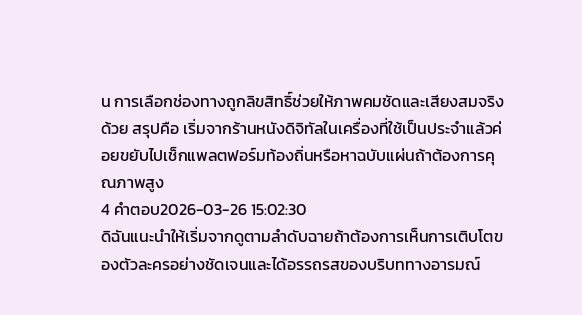น การเลือกช่องทางถูกลิขสิทธิ์ช่วยให้ภาพคมชัดและเสียงสมจริงด้วย สรุปคือ เริ่มจากร้านหนังดิจิทัลในเครื่องที่ใช้เป็นประจำแล้วค่อยขยับไปเช็กแพลตฟอร์มท้องถิ่นหรือหาฉบับแผ่นถ้าต้องการคุณภาพสูง
4 คำตอบ2026-03-26 15:02:30
ดิฉันแนะนำให้เริ่มจากดูตามลำดับฉายถ้าต้องการเห็นการเติบโตของตัวละครอย่างชัดเจนและได้อรรถรสของบริบททางอารมณ์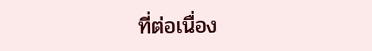ที่ต่อเนื่อง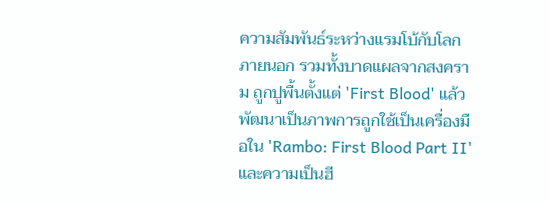ความสัมพันธ์ระหว่างแรมโบ้กับโลกภายนอก รวมทั้งบาดแผลจากสงคราม ถูกปูพื้นตั้งแต่ 'First Blood' แล้วพัฒนาเป็นภาพการถูกใช้เป็นเครื่องมือใน 'Rambo: First Blood Part II' และความเป็นฮี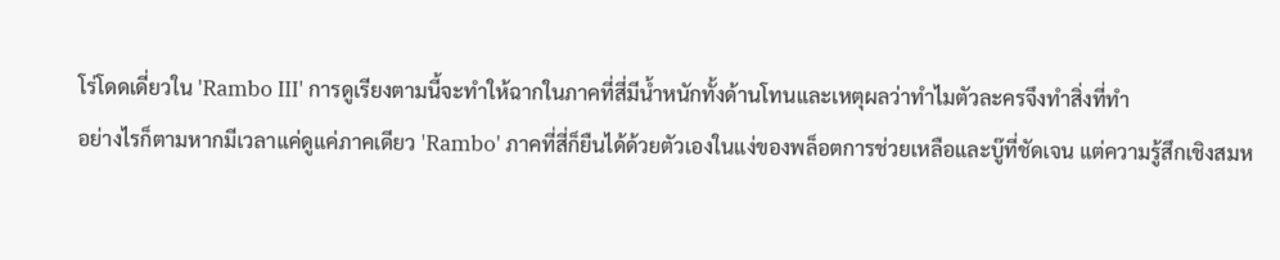โร่โดดเดี่ยวใน 'Rambo III' การดูเรียงตามนี้จะทำให้ฉากในภาคที่สี่มีน้ำหนักทั้งด้านโทนและเหตุผลว่าทำไมตัวละครจึงทำสิ่งที่ทำ
อย่างไรก็ตามหากมีเวลาแค่ดูแค่ภาคเดียว 'Rambo' ภาคที่สี่ก็ยืนได้ด้วยตัวเองในแง่ของพล็อตการช่วยเหลือและบู๊ที่ชัดเจน แต่ความรู้สึกเชิงสมห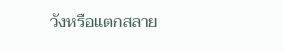วังหรือแตกสลาย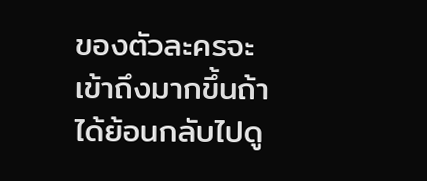ของตัวละครจะเข้าถึงมากขึ้นถ้าได้ย้อนกลับไปดู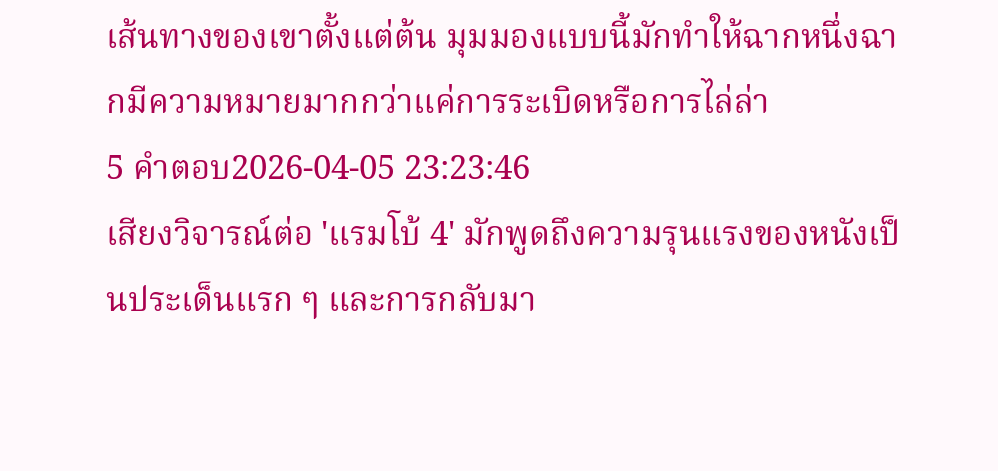เส้นทางของเขาตั้งแต่ต้น มุมมองแบบนี้มักทำให้ฉากหนึ่งฉากมีความหมายมากกว่าแค่การระเบิดหรือการไล่ล่า
5 คำตอบ2026-04-05 23:23:46
เสียงวิจารณ์ต่อ 'แรมโบ้ 4' มักพูดถึงความรุนแรงของหนังเป็นประเด็นแรก ๆ และการกลับมา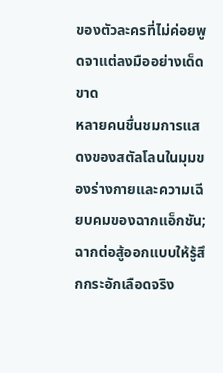ของตัวละครที่ไม่ค่อยพูดจาแต่ลงมืออย่างเด็ดขาด
หลายคนชื่นชมการแสดงของสตัลโลนในมุมของร่างกายและความเฉียบคมของฉากแอ็กชัน; ฉากต่อสู้ออกแบบให้รู้สึกกระอักเลือดจริง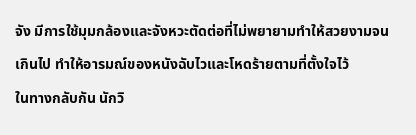จัง มีการใช้มุมกล้องและจังหวะตัดต่อที่ไม่พยายามทำให้สวยงามจนเกินไป ทำให้อารมณ์ของหนังฉับไวและโหดร้ายตามที่ตั้งใจไว้
ในทางกลับกัน นักวิ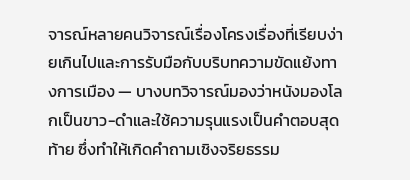จารณ์หลายคนวิจารณ์เรื่องโครงเรื่องที่เรียบง่ายเกินไปและการรับมือกับบริบทความขัดแย้งทางการเมือง — บางบทวิจารณ์มองว่าหนังมองโลกเป็นขาว-ดำและใช้ความรุนแรงเป็นคำตอบสุดท้าย ซึ่งทำให้เกิดคำถามเชิงจริยธรรม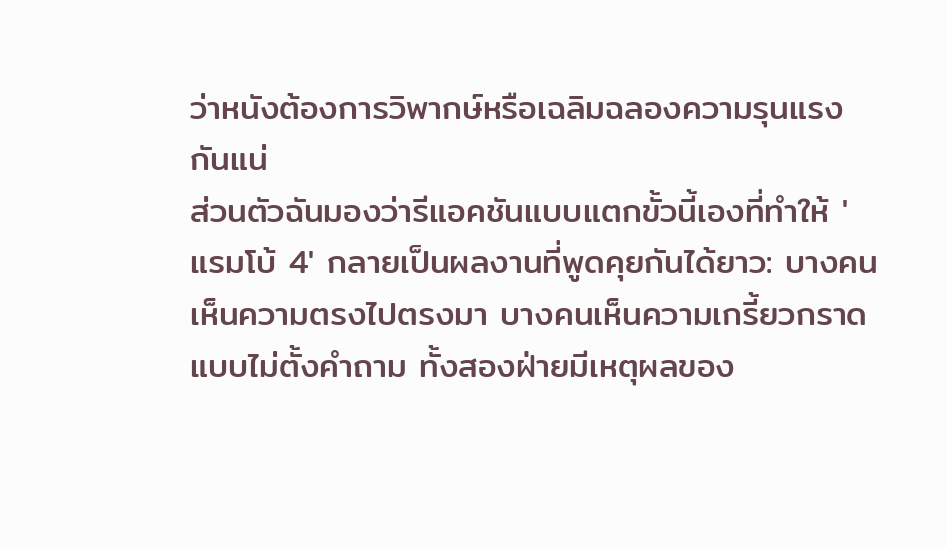ว่าหนังต้องการวิพากษ์หรือเฉลิมฉลองความรุนแรงกันแน่
ส่วนตัวฉันมองว่ารีแอคชันแบบแตกขั้วนี้เองที่ทำให้ 'แรมโบ้ 4' กลายเป็นผลงานที่พูดคุยกันได้ยาว: บางคนเห็นความตรงไปตรงมา บางคนเห็นความเกรี้ยวกราดแบบไม่ตั้งคำถาม ทั้งสองฝ่ายมีเหตุผลของ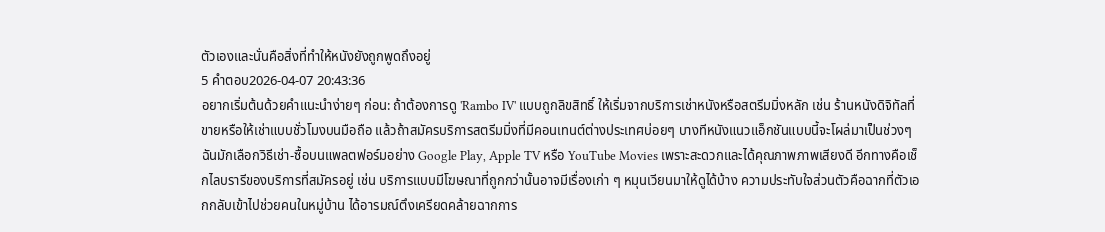ตัวเองและนั่นคือสิ่งที่ทำให้หนังยังถูกพูดถึงอยู่
5 คำตอบ2026-04-07 20:43:36
อยากเริ่มต้นด้วยคำแนะนำง่ายๆ ก่อน: ถ้าต้องการดู 'Rambo IV' แบบถูกลิขสิทธิ์ ให้เริ่มจากบริการเช่าหนังหรือสตรีมมิ่งหลัก เช่น ร้านหนังดิจิทัลที่ขายหรือให้เช่าแบบชั่วโมงบนมือถือ แล้วถ้าสมัครบริการสตรีมมิ่งที่มีคอนเทนต์ต่างประเทศบ่อยๆ บางทีหนังแนวแอ็กชันแบบนี้จะโผล่มาเป็นช่วงๆ
ฉันมักเลือกวิธีเช่า-ซื้อบนแพลตฟอร์มอย่าง Google Play, Apple TV หรือ YouTube Movies เพราะสะดวกและได้คุณภาพภาพเสียงดี อีกทางคือเช็กไลบรารีของบริการที่สมัครอยู่ เช่น บริการแบบมีโฆษณาที่ถูกกว่านั้นอาจมีเรื่องเก่า ๆ หมุนเวียนมาให้ดูได้บ้าง ความประทับใจส่วนตัวคือฉากที่ตัวเอกกลับเข้าไปช่วยคนในหมู่บ้าน ได้อารมณ์ตึงเครียดคล้ายฉากการ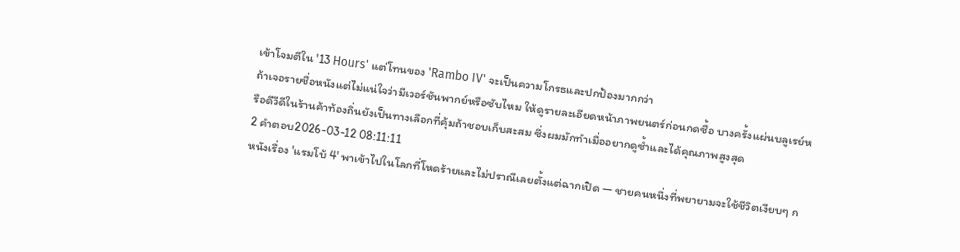เข้าโจมตีใน '13 Hours' แต่โทนของ 'Rambo IV' จะเป็นความโกรธและปกป้องมากกว่า
ถ้าเจอรายชื่อหนังแต่ไม่แน่ใจว่ามีเวอร์ชันพากย์หรือซับไหม ให้ดูรายละเอียดหน้าภาพยนตร์ก่อนกดซื้อ บางครั้งแผ่นบลูเรย์หรือดีวีดีในร้านค้าท้องถิ่นยังเป็นทางเลือกที่คุ้มถ้าชอบเก็บสะสม ซึ่งผมมักทำเมื่ออยากดูซ้ำและได้คุณภาพสูงสุด
2 คำตอบ2026-03-12 08:11:11
หนังเรื่อง 'แรมโบ้ 4' พาเข้าไปในโลกที่โหดร้ายและไม่ปราณีเลยตั้งแต่ฉากเปิด — ชายคนหนึ่งที่พยายามจะใช้ชีวิตเงียบๆ ก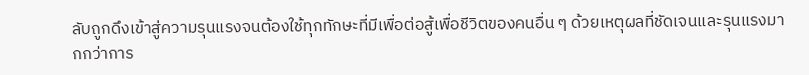ลับถูกดึงเข้าสู่ความรุนแรงจนต้องใช้ทุกทักษะที่มีเพื่อต่อสู้เพื่อชีวิตของคนอื่น ๆ ด้วยเหตุผลที่ชัดเจนและรุนแรงมากกว่าการ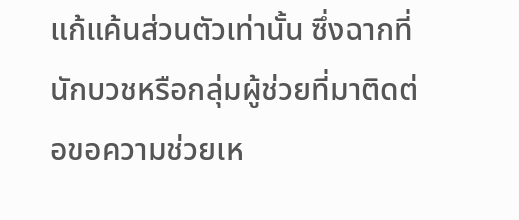แก้แค้นส่วนตัวเท่านั้น ซึ่งฉากที่นักบวชหรือกลุ่มผู้ช่วยที่มาติดต่อขอความช่วยเห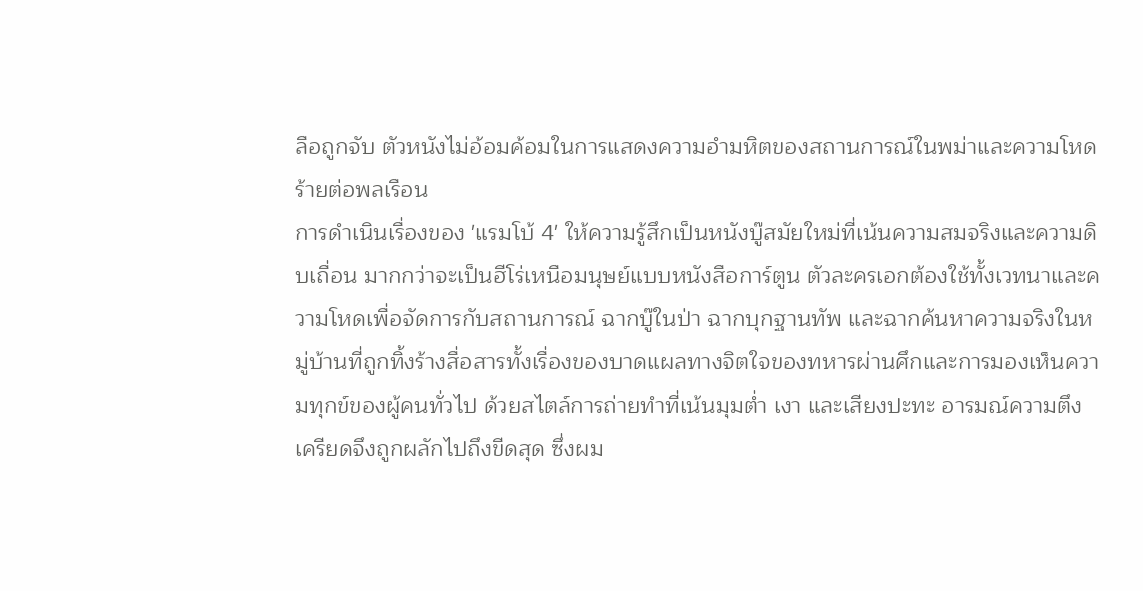ลือถูกจับ ตัวหนังไม่อ้อมค้อมในการแสดงความอำมหิตของสถานการณ์ในพม่าและความโหดร้ายต่อพลเรือน
การดำเนินเรื่องของ 'แรมโบ้ 4' ให้ความรู้สึกเป็นหนังบู๊สมัยใหม่ที่เน้นความสมจริงและความดิบเถื่อน มากกว่าจะเป็นฮีโร่เหนือมนุษย์แบบหนังสือการ์ตูน ตัวละครเอกต้องใช้ทั้งเวทนาและความโหดเพื่อจัดการกับสถานการณ์ ฉากบู๊ในป่า ฉากบุกฐานทัพ และฉากค้นหาความจริงในหมู่บ้านที่ถูกทิ้งร้างสื่อสารทั้งเรื่องของบาดแผลทางจิตใจของทหารผ่านศึกและการมองเห็นความทุกข์ของผู้คนทั่วไป ด้วยสไตล์การถ่ายทำที่เน้นมุมต่ำ เงา และเสียงปะทะ อารมณ์ความตึงเครียดจึงถูกผลักไปถึงขีดสุด ซึ่งผม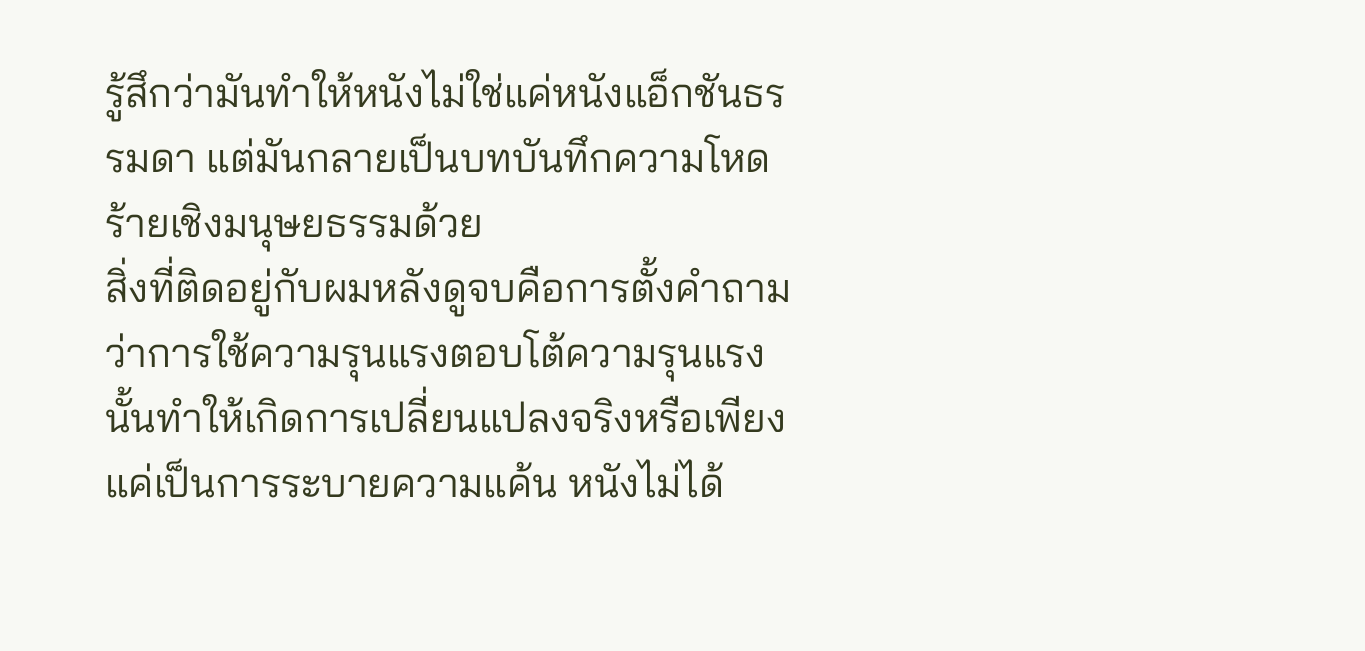รู้สึกว่ามันทำให้หนังไม่ใช่แค่หนังแอ็กชันธรรมดา แต่มันกลายเป็นบทบันทึกความโหดร้ายเชิงมนุษยธรรมด้วย
สิ่งที่ติดอยู่กับผมหลังดูจบคือการตั้งคำถามว่าการใช้ความรุนแรงตอบโต้ความรุนแรงนั้นทำให้เกิดการเปลี่ยนแปลงจริงหรือเพียงแค่เป็นการระบายความแค้น หนังไม่ได้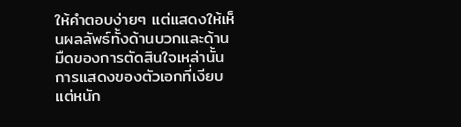ให้คำตอบง่ายๆ แต่แสดงให้เห็นผลลัพธ์ทั้งด้านบวกและด้านมืดของการตัดสินใจเหล่านั้น การแสดงของตัวเอกที่เงียบแต่หนัก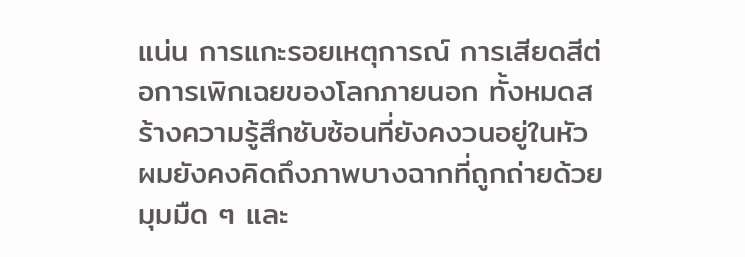แน่น การแกะรอยเหตุการณ์ การเสียดสีต่อการเพิกเฉยของโลกภายนอก ทั้งหมดสร้างความรู้สึกซับซ้อนที่ยังคงวนอยู่ในหัว ผมยังคงคิดถึงภาพบางฉากที่ถูกถ่ายด้วยมุมมืด ๆ และ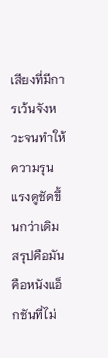เสียงที่มีการเว้นจังหวะจนทำให้ความรุนแรงดูชัดขึ้นกว่าเดิม สรุปคือมันคือหนังแอ็กชันที่ไม่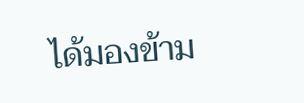ได้มองข้าม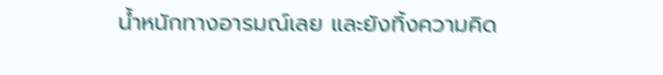น้ำหนักทางอารมณ์เลย และยังทิ้งความคิด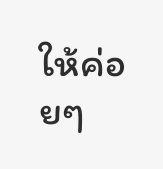ให้ค่อยๆ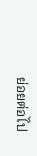ย่อยต่อไป